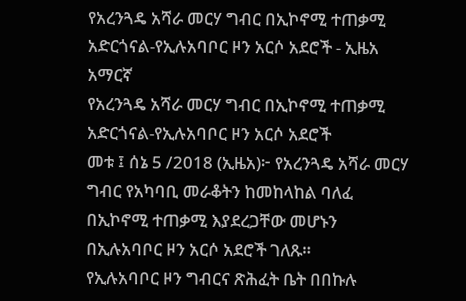የአረንጓዴ አሻራ መርሃ ግብር በኢኮኖሚ ተጠቃሚ አድርጎናል-የኢሉአባቦር ዞን አርሶ አደሮች - ኢዜአ አማርኛ
የአረንጓዴ አሻራ መርሃ ግብር በኢኮኖሚ ተጠቃሚ አድርጎናል-የኢሉአባቦር ዞን አርሶ አደሮች
መቱ ፤ ሰኔ 5 /2018 (ኢዜአ)፦ የአረንጓዴ አሻራ መርሃ ግብር የአካባቢ መራቆትን ከመከላከል ባለፈ በኢኮኖሚ ተጠቃሚ እያደረጋቸው መሆኑን በኢሉአባቦር ዞን አርሶ አደሮች ገለጹ።
የኢሉአባቦር ዞን ግብርና ጽሕፈት ቤት በበኩሉ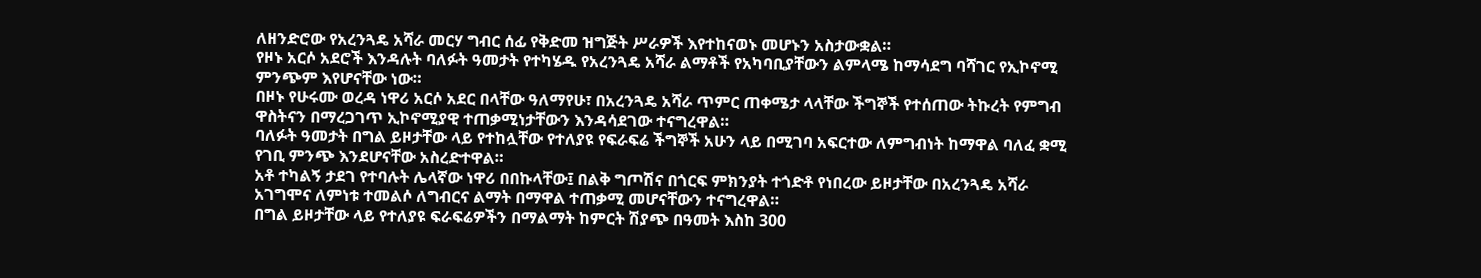ለዘንድሮው የአረንጓዴ አሻራ መርሃ ግብር ሰፊ የቅድመ ዝግጅት ሥራዎች እየተከናወኑ መሆኑን አስታውቋል።
የዞኑ አርሶ አደሮች እንዳሉት ባለፉት ዓመታት የተካሄዱ የአረንጓዴ አሻራ ልማቶች የአካባቢያቸውን ልምላሜ ከማሳደግ ባሻገር የኢኮኖሚ ምንጭም እየሆናቸው ነው።
በዞኑ የሁሩሙ ወረዳ ነዋሪ አርሶ አደር በላቸው ዓለማየሁ፣ በአረንጓዴ አሻራ ጥምር ጠቀሜታ ላላቸው ችግኞች የተሰጠው ትኩረት የምግብ ዋስትናን በማረጋገጥ ኢኮኖሚያዊ ተጠቃሚነታቸውን እንዳሳደገው ተናግረዋል።
ባለፉት ዓመታት በግል ይዞታቸው ላይ የተከሏቸው የተለያዩ የፍራፍሬ ችግኞች አሁን ላይ በሚገባ አፍርተው ለምግብነት ከማዋል ባለፈ ቋሚ የገቢ ምንጭ እንደሆናቸው አስረድተዋል።
አቶ ተካልኝ ታደገ የተባሉት ሌላኛው ነዋሪ በበኩላቸው፤ በልቅ ግጦሽና በጎርፍ ምክንያት ተጎድቶ የነበረው ይዞታቸው በአረንጓዴ አሻራ አገግሞና ለምነቱ ተመልሶ ለግብርና ልማት በማዋል ተጠቃሚ መሆናቸውን ተናግረዋል።
በግል ይዞታቸው ላይ የተለያዩ ፍራፍሬዎችን በማልማት ከምርት ሽያጭ በዓመት እስከ 300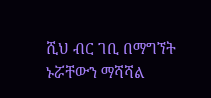ሺህ ብር ገቢ በማግኘት ኑሯቸውን ማሻሻል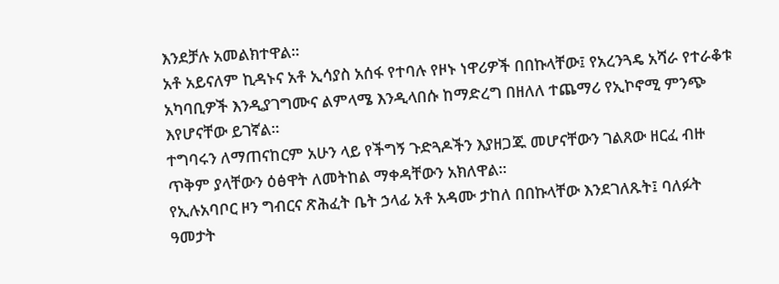እንደቻሉ አመልክተዋል።
አቶ አይናለም ኪዳኑና አቶ ኢሳያስ አሰፋ የተባሉ የዞኑ ነዋሪዎች በበኩላቸው፤ የአረንጓዴ አሻራ የተራቆቱ አካባቢዎች እንዲያገግሙና ልምላሜ እንዲላበሱ ከማድረግ በዘለለ ተጨማሪ የኢኮኖሚ ምንጭ እየሆናቸው ይገኛል።
ተግባሩን ለማጠናከርም አሁን ላይ የችግኝ ጉድጓዶችን እያዘጋጁ መሆናቸውን ገልጸው ዘርፈ ብዙ ጥቅም ያላቸውን ዕፅዋት ለመትከል ማቀዳቸውን አክለዋል።
የኢሉአባቦር ዞን ግብርና ጽሕፈት ቤት ኃላፊ አቶ አዳሙ ታከለ በበኩላቸው እንደገለጹት፤ ባለፉት ዓመታት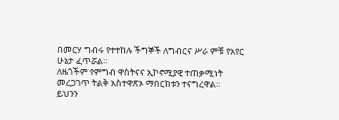በመርሃ ግብሩ የተተከሉ ችግኞች ለግብርና ሥራ ምቹ የአየር ሁኔታ ፈጥሯል።
ለዜጎችም የምግብ ዋስትናና ኢኮኖሚያዊ ተጠቃሚነት መረጋገጥ ትልቅ አስተዋጽኦ ማበርከቱን ተናግረዋል።
ይህንን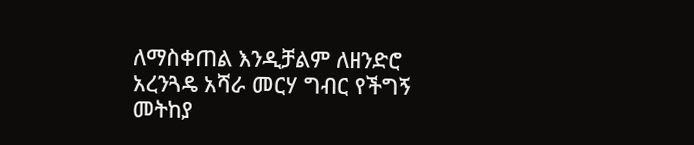ለማስቀጠል እንዲቻልም ለዘንድሮ አረንጓዴ አሻራ መርሃ ግብር የችግኝ መትከያ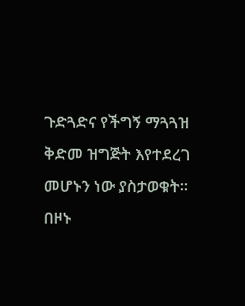ጉድጓድና የችግኝ ማጓጓዝ ቅድመ ዝግጅት እየተደረገ መሆኑን ነው ያስታወቁት።
በዞኑ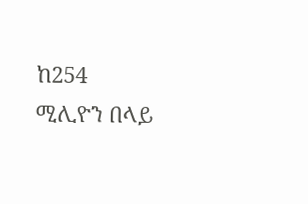ከ254 ሚሊዮን በላይ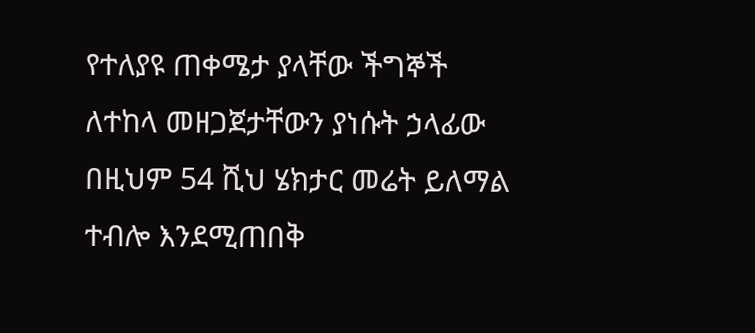የተለያዩ ጠቀሜታ ያላቸው ችግኞች ለተከላ መዘጋጀታቸውን ያነሱት ኃላፊው በዚህም 54 ሺህ ሄክታር መሬት ይለማል ተብሎ እንደሚጠበቅ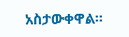አስታውቀዋል።